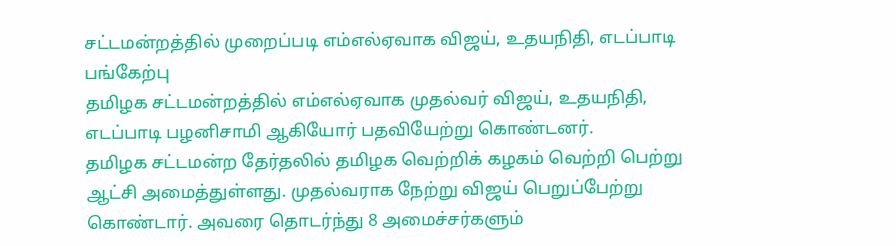சட்டமன்றத்தில் முறைப்படி எம்எல்ஏவாக விஜய், உதயநிதி, எடப்பாடி பங்கேற்பு
தமிழக சட்டமன்றத்தில் எம்எல்ஏவாக முதல்வர் விஜய், உதயநிதி, எடப்பாடி பழனிசாமி ஆகியோர் பதவியேற்று கொண்டனர்.
தமிழக சட்டமன்ற தேர்தலில் தமிழக வெற்றிக் கழகம் வெற்றி பெற்று ஆட்சி அமைத்துள்ளது. முதல்வராக நேற்று விஜய் பெறுப்பேற்று கொண்டார். அவரை தொடர்ந்து 8 அமைச்சர்களும்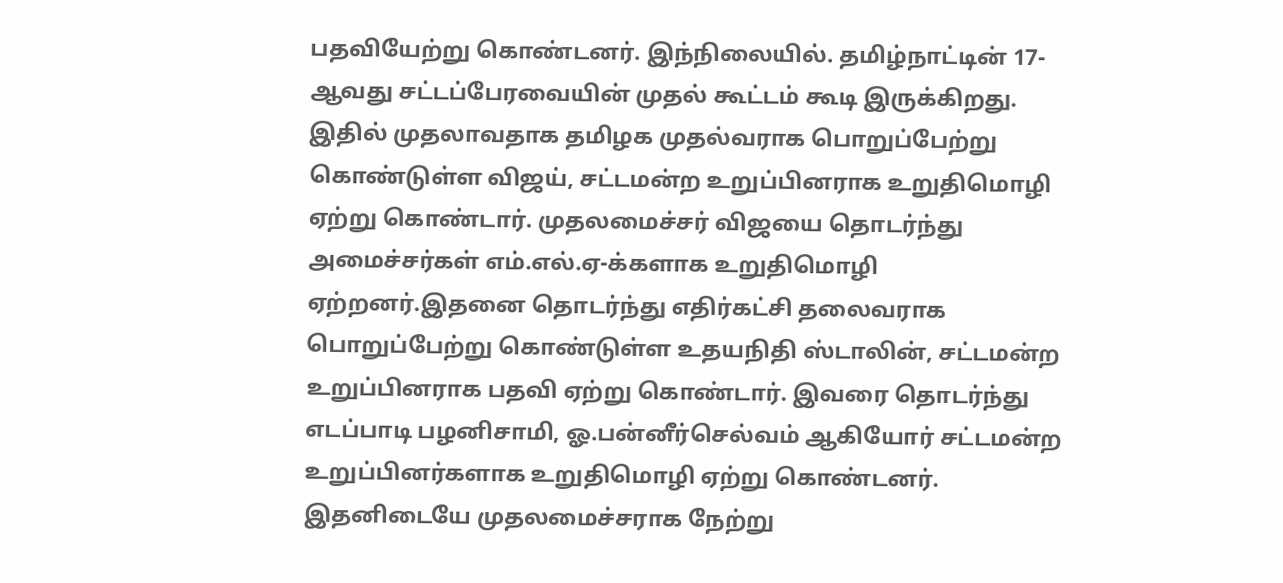பதவியேற்று கொண்டனர். இந்நிலையில். தமிழ்நாட்டின் 17-ஆவது சட்டப்பேரவையின் முதல் கூட்டம் கூடி இருக்கிறது.
இதில் முதலாவதாக தமிழக முதல்வராக பொறுப்பேற்று கொண்டுள்ள விஜய், சட்டமன்ற உறுப்பினராக உறுதிமொழி ஏற்று கொண்டார். முதலமைச்சர் விஜயை தொடர்ந்து அமைச்சர்கள் எம்.எல்.ஏ-க்களாக உறுதிமொழி ஏற்றனர்.இதனை தொடர்ந்து எதிர்கட்சி தலைவராக பொறுப்பேற்று கொண்டுள்ள உதயநிதி ஸ்டாலின், சட்டமன்ற உறுப்பினராக பதவி ஏற்று கொண்டார். இவரை தொடர்ந்து எடப்பாடி பழனிசாமி, ஓ.பன்னீர்செல்வம் ஆகியோர் சட்டமன்ற உறுப்பினர்களாக உறுதிமொழி ஏற்று கொண்டனர்.
இதனிடையே முதலமைச்சராக நேற்று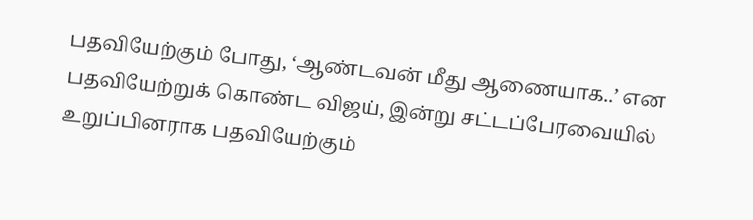பதவியேற்கும் போது, ‘ஆண்டவன் மீது ஆணையாக..’ என பதவியேற்றுக் கொண்ட விஜய், இன்று சட்டப்பேரவையில் உறுப்பினராக பதவியேற்கும்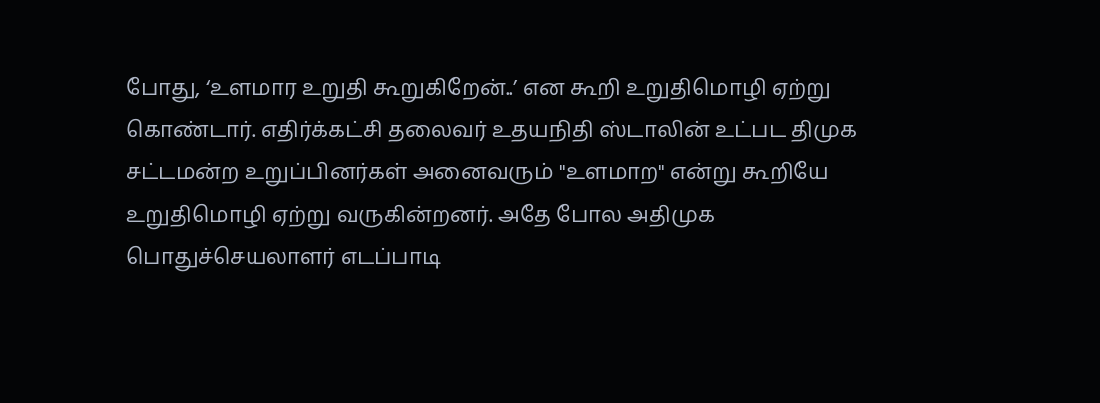போது, ‘உளமார உறுதி கூறுகிறேன்..’ என கூறி உறுதிமொழி ஏற்று கொண்டார். எதிர்க்கட்சி தலைவர் உதயநிதி ஸ்டாலின் உட்பட திமுக சட்டமன்ற உறுப்பினர்கள் அனைவரும் "உளமாற" என்று கூறியே உறுதிமொழி ஏற்று வருகின்றனர். அதே போல அதிமுக பொதுச்செயலாளர் எடப்பாடி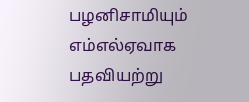பழனிசாமியும் எம்எல்ஏவாக பதவியற்று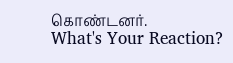கொண்டனர்.
What's Your Reaction?